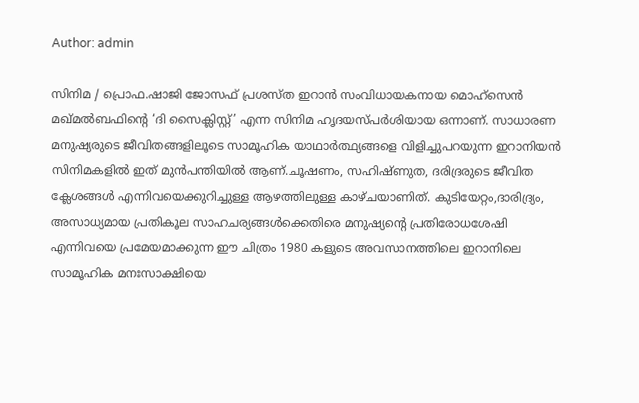Author: admin

സിനിമ / പ്രൊഫ.ഷാജി ജോസഫ് പ്രശസ്ത ഇറാന്‍ സംവിധായകനായ മൊഹ്‌സെന്‍ മഖ്മല്‍ബഫിന്റെ ‘ദി സൈക്ലിസ്റ്റ്’ എന്ന സിനിമ ഹൃദയസ്പര്‍ശിയായ ഒന്നാണ്. സാധാരണ മനുഷ്യരുടെ ജീവിതങ്ങളിലൂടെ സാമൂഹിക യാഥാര്‍ത്ഥ്യങ്ങളെ വിളിച്ചുപറയുന്ന ഇറാനിയന്‍ സിനിമകളില്‍ ഇത് മുന്‍പന്തിയില്‍ ആണ്.ചൂഷണം, സഹിഷ്ണുത, ദരിദ്രരുടെ ജീവിത ക്ലേശങ്ങള്‍ എന്നിവയെക്കുറിച്ചുള്ള ആഴത്തിലുള്ള കാഴ്ചയാണിത്. കുടിയേറ്റം,ദാരിദ്ര്യം, അസാധ്യമായ പ്രതികൂല സാഹചര്യങ്ങള്‍ക്കെതിരെ മനുഷ്യന്റെ പ്രതിരോധശേഷി എന്നിവയെ പ്രമേയമാക്കുന്ന ഈ ചിത്രം 1980 കളുടെ അവസാനത്തിലെ ഇറാനിലെ സാമൂഹിക മനഃസാക്ഷിയെ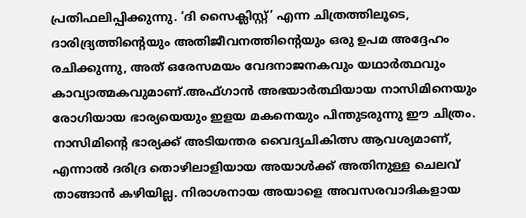പ്രതിഫലിപ്പിക്കുന്നു. ‘ദി സൈക്ലിസ്റ്റ്’ എന്ന ചിത്രത്തിലൂടെ, ദാരിദ്ര്യത്തിന്റെയും അതിജീവനത്തിന്റെയും ഒരു ഉപമ അദ്ദേഹം രചിക്കുന്നു, അത് ഒരേസമയം വേദനാജനകവും യഥാര്‍ത്ഥവും കാവ്യാത്മകവുമാണ്.അഫ്ഗാന്‍ അഭയാര്‍ത്ഥിയായ നാസിമിനെയും രോഗിയായ ഭാര്യയെയും ഇളയ മകനെയും പിന്തുടരുന്നു ഈ ചിത്രം. നാസിമിന്റെ ഭാര്യക്ക് അടിയന്തര വൈദ്യചികിത്സ ആവശ്യമാണ്, എന്നാല്‍ ദരിദ്ര തൊഴിലാളിയായ അയാള്‍ക്ക് അതിനുള്ള ചെലവ് താങ്ങാന്‍ കഴിയില്ല. നിരാശനായ അയാളെ അവസരവാദികളായ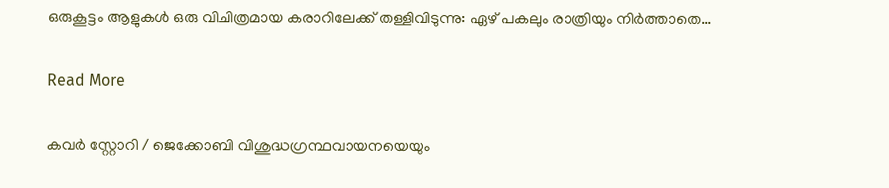ഒരുകൂട്ടം ആളുകള്‍ ഒരു വിചിത്രമായ കരാറിലേക്ക് തള്ളിവിടുന്നു: ഏഴ് പകലും രാത്രിയും നിര്‍ത്താതെ…

Read More

കവർ സ്റ്റോറി / ജെക്കോബി വിശുദ്ധഗ്രന്ഥവായനയെയും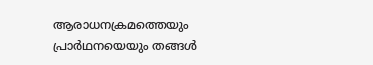ആരാധനക്രമത്തെയും പ്രാര്‍ഥനയെയും തങ്ങള്‍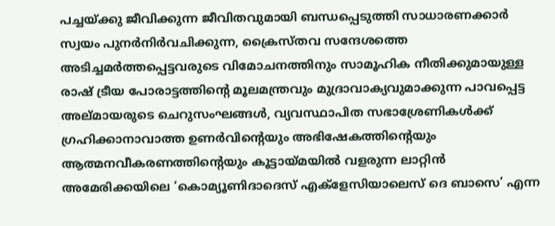പച്ചയ്ക്കു ജീവിക്കുന്ന ജീവിതവുമായി ബന്ധപ്പെടുത്തി സാധാരണക്കാര്‍ സ്വയം പുനര്‍നിര്‍വചിക്കുന്ന, ക്രൈസ്തവ സന്ദേശത്തെ അടിച്ചമര്‍ത്തപ്പെട്ടവരുടെ വിമോചനത്തിനും സാമൂഹിക നീതിക്കുമായുള്ള രാഷ് ട്രീയ പോരാട്ടത്തിന്റെ മൂലമന്ത്രവും മുദ്രാവാക്യവുമാക്കുന്ന പാവപ്പെട്ട അല്മായരുടെ ചെറുസംഘങ്ങള്‍, വ്യവസ്ഥാപിത സഭാശ്രേണികള്‍ക്ക് ഗ്രഹിക്കാനാവാത്ത ഉണര്‍വിന്റെയും അഭിഷേകത്തിന്റെയും ആത്മനവീകരണത്തിന്റെയും കൂട്ടായ്മയില്‍ വളരുന്ന ലാറ്റിന്‍ അമേരിക്കയിലെ ‘കൊമ്യൂണിദാദെസ് എക്ളേസിയാലെസ് ദെ ബാസെ’ എന്ന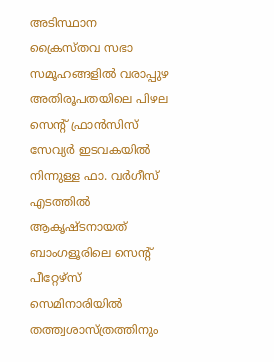അടിസ്ഥാന ക്രൈസ്തവ സഭാ സമൂഹങ്ങളില്‍ വരാപ്പുഴ അതിരൂപതയിലെ പിഴല സെന്റ് ഫ്രാന്‍സിസ് സേവ്യര്‍ ഇടവകയില്‍ നിന്നുള്ള ഫാ. വര്‍ഗീസ് എടത്തില്‍ ആകൃഷ്ടനായത് ബാംഗളൂരിലെ സെന്റ് പീറ്റേഴ്സ് സെമിനാരിയില്‍ തത്ത്വശാസ്ത്രത്തിനും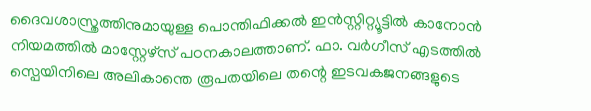ദൈവശാസ്ത്രത്തിനുമായുള്ള പൊന്തിഫിക്കല്‍ ഇന്‍സ്റ്റിറ്റ്യൂട്ടില്‍ കാനോന്‍ നിയമത്തില്‍ മാസ്റ്റേഴ്സ് പഠനകാലത്താണ്. ഫാ. വര്‍ഗീസ് എടത്തില്‍ സ്പെയിനിലെ അലികാന്തെ രൂപതയിലെ തന്റെ ഇടവകജനങ്ങളുടെ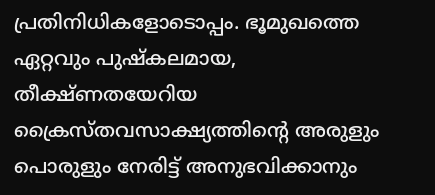പ്രതിനിധികളോടൊപ്പം. ഭൂമുഖത്തെ ഏറ്റവും പുഷ്‌കലമായ, തീക്ഷ്ണതയേറിയ ക്രൈസ്തവസാക്ഷ്യത്തിന്റെ അരുളും പൊരുളും നേരിട്ട് അനുഭവിക്കാനും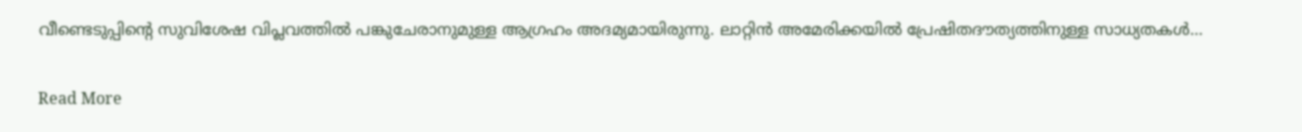വീണ്ടെടുപ്പിന്റെ സുവിശേഷ വിപ്ലവത്തില്‍ പങ്കുചേരാനുമുള്ള ആഗ്രഹം അദമ്യമായിരുന്നു. ലാറ്റിന്‍ അമേരിക്കയില്‍ പ്രേഷിതദൗത്യത്തിനുള്ള സാധ്യതകള്‍…

Read More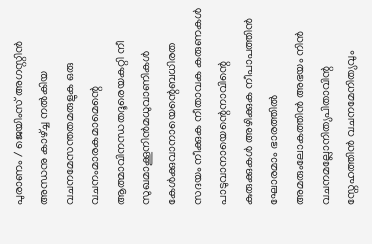പുരാണം / ജെയിംസ് അഗസ്റ്റിന്‍ അന്ധനു കാഴ്ച്ച നല്‍കിയ വചനമേസന്തതമരുളുക ഒരു വചനംമാരകമാമെന്റെ ആത്മാവിനന്ധതദൂരെയകറ്റി നീ സുഖമാക്കൂനിന്‍മധുവാണികള്‍ കേള്‍ക്കുവാനായെന്റെബധിരത സദയം നീക്കുക നീതാവക കരുണകള്‍ പാടുവാനായെന്റെനാവിന്റെ കുരുക്കുകള്‍ അഴിക്കുക നീപാപത്തിന്‍ ഘോരമാം ഭാരത്തില്‍ അമരുംലോകത്തിന്‍ അഭയം നിന്‍ വചനമല്ലോനിത്യപിതാവിന്റ സ്നേഹത്തിന്‍ വചനമേനിത്യവും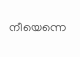നീയെന്നെ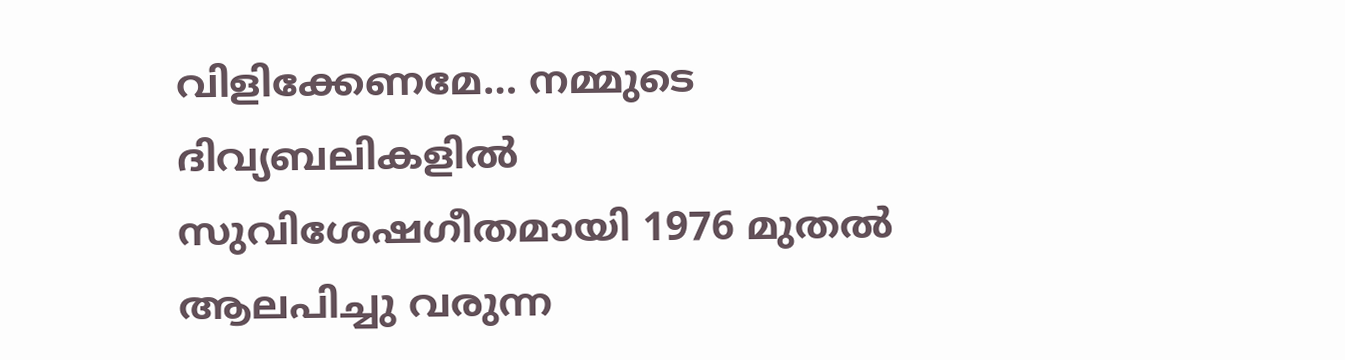വിളിക്കേണമേ… നമ്മുടെ ദിവ്യബലികളില്‍ സുവിശേഷഗീതമായി 1976 മുതല്‍ ആലപിച്ചു വരുന്ന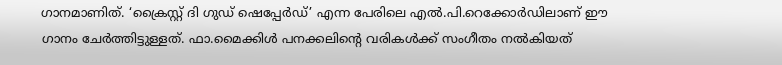ഗാനമാണിത്. ‘ക്രൈസ്റ്റ് ദി ഗുഡ് ഷെപ്പേര്‍ഡ്’ എന്ന പേരിലെ എല്‍.പി.റെക്കോര്‍ഡിലാണ് ഈ ഗാനം ചേര്‍ത്തിട്ടുള്ളത്. ഫാ.മൈക്കിള്‍ പനക്കലിന്റെ വരികള്‍ക്ക് സംഗീതം നല്‍കിയത്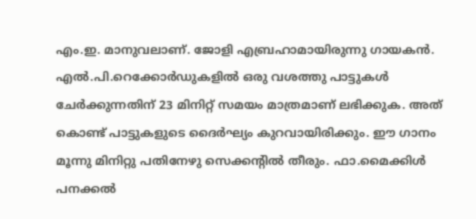എം.ഇ. മാനുവലാണ്. ജോളി എബ്രഹാമായിരുന്നു ഗായകന്‍. എല്‍.പി.റെക്കോര്‍ഡുകളില്‍ ഒരു വശത്തു പാട്ടുകള്‍ ചേര്‍ക്കുന്നതിന് 23 മിനിറ്റ് സമയം മാത്രമാണ് ലഭിക്കുക. അത് കൊണ്ട് പാട്ടുകളുടെ ദൈര്‍ഘ്യം കുറവായിരിക്കും. ഈ ഗാനം മൂന്നു മിനിറ്റു പതിനേഴു സെക്കന്റില്‍ തീരും. ഫാ.മൈക്കിള്‍ പനക്കൽ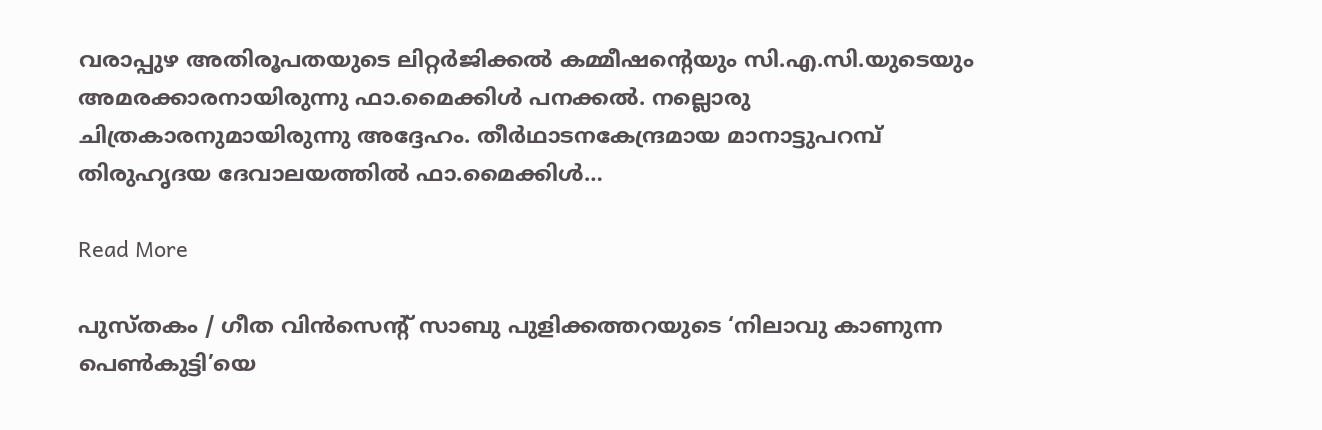വരാപ്പുഴ അതിരൂപതയുടെ ലിറ്റര്‍ജിക്കല്‍ കമ്മീഷന്റെയും സി.എ.സി.യുടെയും അമരക്കാരനായിരുന്നു ഫാ.മൈക്കിള്‍ പനക്കല്‍. നല്ലൊരു ചിത്രകാരനുമായിരുന്നു അദ്ദേഹം. തീര്‍ഥാടനകേന്ദ്രമായ മാനാട്ടുപറമ്പ് തിരുഹൃദയ ദേവാലയത്തില്‍ ഫാ.മൈക്കിള്‍…

Read More

പുസ്തകം / ഗീത വിന്‍സെന്റ് സാബു പുളിക്കത്തറയുടെ ‘നിലാവു കാണുന്ന പെണ്‍കുട്ടി’യെ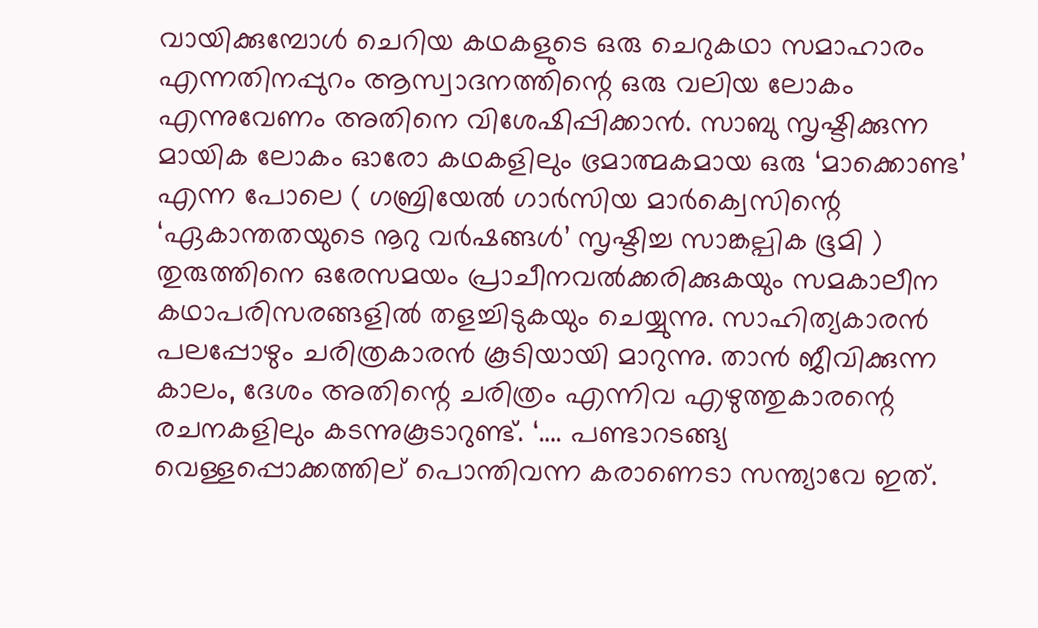വായിക്കുമ്പോള്‍ ചെറിയ കഥകളുടെ ഒരു ചെറുകഥാ സമാഹാരം എന്നതിനപ്പുറം ആസ്വാദനത്തിന്റെ ഒരു വലിയ ലോകം എന്നുവേണം അതിനെ വിശേഷിപ്പിക്കാന്‍. സാബു സൃഷ്ടിക്കുന്ന മായിക ലോകം ഓരോ കഥകളിലും ഭ്രമാത്മകമായ ഒരു ‘മാക്കൊണ്ട’ എന്ന പോലെ ( ഗബ്രിയേല്‍ ഗാര്‍സിയ മാര്‍ക്വെസിന്റെ ‘ഏകാന്തതയുടെ നൂറു വര്‍ഷങ്ങള്‍’ സൃഷ്ടിച്ച സാങ്കല്പിക ഭൂമി ) തുരുത്തിനെ ഒരേസമയം പ്രാചീനവല്‍ക്കരിക്കുകയും സമകാലീന കഥാപരിസരങ്ങളില്‍ തളച്ചിടുകയും ചെയ്യുന്നു. സാഹിത്യകാരന്‍ പലപ്പോഴും ചരിത്രകാരന്‍ കൂടിയായി മാറുന്നു. താന്‍ ജീവിക്കുന്ന കാലം, ദേശം അതിന്റെ ചരിത്രം എന്നിവ എഴുത്തുകാരന്റെ രചനകളിലും കടന്നുകൂടാറുണ്ട്. ‘…. പണ്ടാറടങ്ങ്യ വെള്ളപ്പൊക്കത്തില് പൊന്തിവന്ന കരാണെടാ സന്ത്യാവേ ഇത്.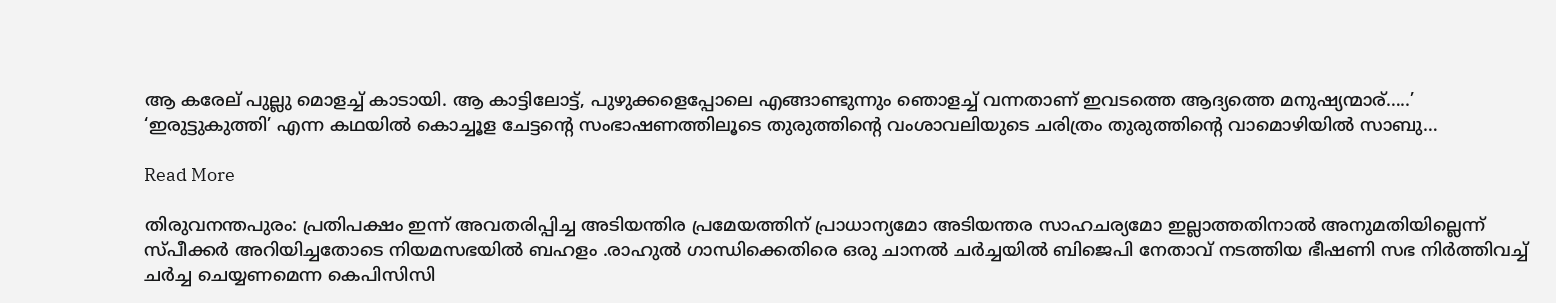ആ കരേല് പുല്ലു മൊളച്ച് കാടായി. ആ കാട്ടിലോട്ട്, പുഴുക്കളെപ്പോലെ എങ്ങാണ്ടുന്നും ഞൊളച്ച് വന്നതാണ് ഇവടത്തെ ആദ്യത്തെ മനുഷ്യന്മാര്…..’ ‘ഇരുട്ടുകുത്തി’ എന്ന കഥയില്‍ കൊച്ചൂള ചേട്ടന്റെ സംഭാഷണത്തിലൂടെ തുരുത്തിന്റെ വംശാവലിയുടെ ചരിത്രം തുരുത്തിന്റെ വാമൊഴിയില്‍ സാബു…

Read More

തിരുവനന്തപുരം: പ്രതിപക്ഷം ഇന്ന് അവതരിപ്പിച്ച അടിയന്തിര പ്രമേയത്തിന് പ്രാധാന്യമോ അടിയന്തര സാഹചര്യമോ ഇല്ലാത്തതിനാൽ അനുമതിയില്ലെന്ന് സ്പീക്കർ അറിയിച്ചതോടെ നിയമസഭയിൽ ബഹളം .രാഹുൽ ഗാന്ധിക്കെതിരെ ഒരു ചാനൽ ചർച്ചയിൽ ബിജെപി നേതാവ് നടത്തിയ ഭീഷണി സഭ നിർത്തിവച്ച് ചർച്ച ചെയ്യണമെന്ന കെപിസിസി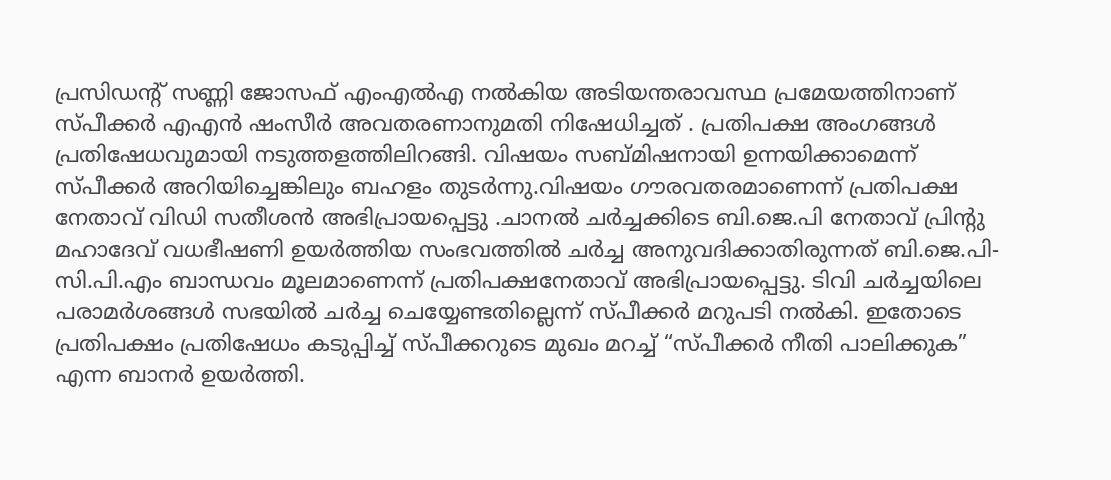പ്രസിഡൻ്റ് സണ്ണി ജോസഫ് എംഎൽഎ നൽകിയ അടിയന്തരാവസ്ഥ പ്രമേയത്തിനാണ് സ്പീക്കർ എഎൻ ഷംസീർ അവതരണാനുമതി നിഷേധിച്ചത് . പ്രതിപക്ഷ അംഗങ്ങൾ പ്രതിഷേധവുമായി നടുത്തളത്തിലിറങ്ങി. വിഷയം സബ്മിഷനായി ഉന്നയിക്കാമെന്ന് സ്പീക്കർ അറിയിച്ചെങ്കിലും ബഹളം തുടർന്നു.വിഷയം ഗൗരവതരമാണെന്ന് പ്രതിപക്ഷ നേതാവ് വിഡി സതീശൻ അഭിപ്രായപ്പെട്ടു .ചാനൽ ചർച്ചക്കിടെ ബി.ജെ.പി നേതാവ് പ്രിന്റു മഹാദേവ് വധഭീഷണി ഉയർത്തിയ സംഭവത്തിൽ ചർച്ച അനുവദിക്കാതിരുന്നത് ബി.ജെ.പി-സി.പി.എം ബാന്ധവം മൂലമാണെന്ന് പ്രതിപക്ഷനേതാവ് അഭിപ്രായപ്പെട്ടു. ടിവി ചർച്ചയിലെ പരാമർശങ്ങൾ സഭയിൽ ചർച്ച ചെയ്യേണ്ടതില്ലെന്ന് സ്പീക്കർ മറുപടി നൽകി. ഇതോടെ പ്രതിപക്ഷം പ്രതിഷേധം കടുപ്പിച്ച് സ്പീക്കറുടെ മുഖം മറച്ച് “സ്പീക്കർ നീതി പാലിക്കുക” എന്ന ബാനർ ഉയർത്തി.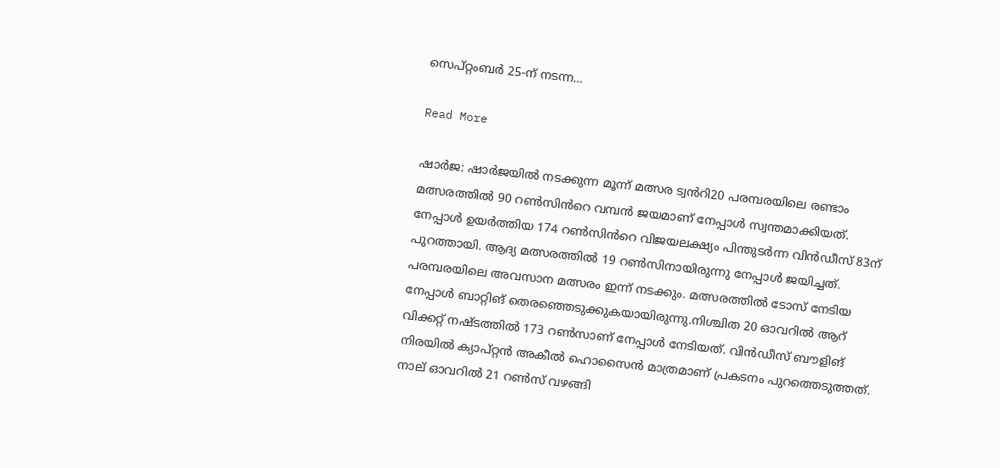സെപ്റ്റംബർ 25-ന് നടന്ന…

Read More

ഷാർജ: ഷാർജയിൽ നടക്കുന്ന മൂന്ന് മത്സര ട്വൻറി20 പരമ്പരയിലെ രണ്ടാം മത്സരത്തിൽ 90 റൺസിൻറെ വമ്പൻ ജയമാണ് നേപ്പാൾ സ്വന്തമാക്കിയത്. നേപ്പാൾ ഉയർത്തിയ 174 റൺസിൻറെ വിജയലക്ഷ്യം പിന്തുടർന്ന വിൻഡീസ് 83ന് പുറത്തായി. ആദ്യ മത്സരത്തിൽ 19 റൺസിനായിരുന്നു നേപ്പാൾ ജയിച്ചത്. പരമ്പരയിലെ അവസാന മത്സരം ഇന്ന് നടക്കും. മത്സരത്തിൽ ടോസ് നേടിയ നേപ്പാൾ ബാറ്റിങ് തെരഞ്ഞെടുക്കുകയായിരുന്നു.നിശ്ചിത 20 ഓവറിൽ ആറ് വിക്കറ്റ് നഷ്ടത്തിൽ 173 റൺസാണ് നേപ്പാൾ നേടിയത്. വിൻഡീസ് ബൗളിങ് നിരയിൽ ക്യാപ്റ്റൻ അകീൽ ഹൊസൈൻ മാത്രമാണ് പ്രകടനം പുറത്തെടുത്തത്. നാല് ഓവറിൽ 21 റൺസ് വഴങ്ങി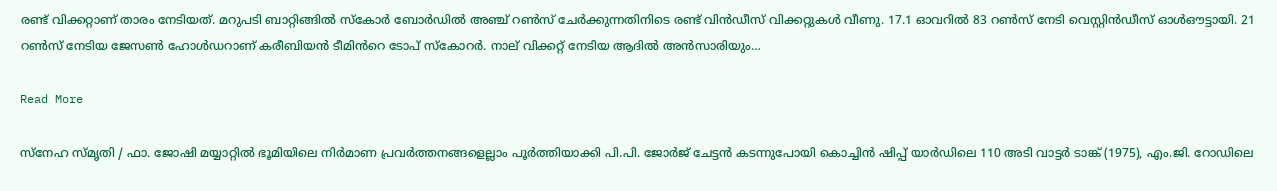രണ്ട് വിക്കറ്റാണ് താരം നേടിയത്. മറുപടി ബാറ്റിങ്ങിൽ സ്കോർ ബോർഡിൽ അഞ്ച് റൺസ് ചേർക്കുന്നതിനിടെ രണ്ട് വിൻഡീസ് വിക്കറ്റുകൾ വീണു. 17.1 ഓവറിൽ 83 റൺസ് നേടി വെസ്റ്റിൻഡീസ് ഓൾഔട്ടായി. 21 റൺസ് നേടിയ ജേസൺ ഹോൾഡറാണ് കരീബിയൻ ടീമിൻറെ ടോപ് സ്കോറർ. നാല് വിക്കറ്റ് നേടിയ ആദിൽ അൻസാരിയും…

Read More

സ്നേഹ സ്മൃതി / ഫാ. ജോഷി മയ്യാറ്റിൽ ഭൂമിയിലെ നിർമാണ പ്രവർത്തനങ്ങളെല്ലാം പൂർത്തിയാക്കി പി.പി. ജോർജ് ചേട്ടൻ കടന്നുപോയി കൊച്ചിൻ ഷിപ്പ് യാർഡിലെ 110 അടി വാട്ടർ ടാങ്ക് (1975), എം.ജി. റോഡിലെ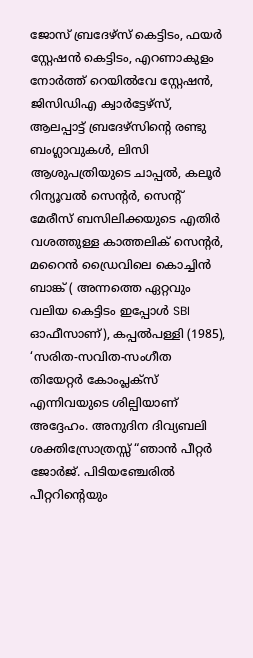ജോസ് ബ്രദേഴ്സ് കെട്ടിടം, ഫയർ സ്റ്റേഷൻ കെട്ടിടം, എറണാകുളം നോർത്ത് റെയിൽവേ സ്റ്റേഷൻ, ജിസിഡിഎ ക്വാർട്ടേഴ്സ്, ആലപ്പാട്ട് ബ്രദേഴ്സിൻ്റെ രണ്ടു ബംഗ്ലാവുകൾ, ലിസി ആശുപത്രിയുടെ ചാപ്പൽ, കലൂർ റിന്യൂവൽ സെൻ്റർ, സെൻ്റ് മേരീസ് ബസിലിക്കയുടെ എതിർ വശത്തുള്ള കാത്തലിക് സെൻ്റർ, മറൈൻ ഡ്രൈവിലെ കൊച്ചിൻ ബാങ്ക് ( അന്നത്തെ ഏറ്റവും വലിയ കെട്ടിടം ഇപ്പോൾ SBI ഓഫീസാണ്), കപ്പൽപള്ളി (1985), ‘സരിത-സവിത-സംഗീത തിയേറ്റർ കോംപ്ലക്സ് എന്നിവയുടെ ശില്പിയാണ് അദ്ദേഹം. അനുദിന ദിവ്യബലി ശക്തിസ്രോത്രസ്സ് “ഞാന്‍ പീറ്റര്‍ ജോര്‍ജ്. പിടിയഞ്ചേരില്‍ പീറ്ററിന്റെയും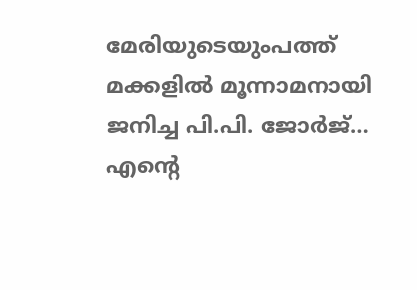മേരിയുടെയുംപത്ത് മക്കളില്‍ മൂന്നാമനായി ജനിച്ച പി.പി. ജോര്‍ജ്… എന്റെ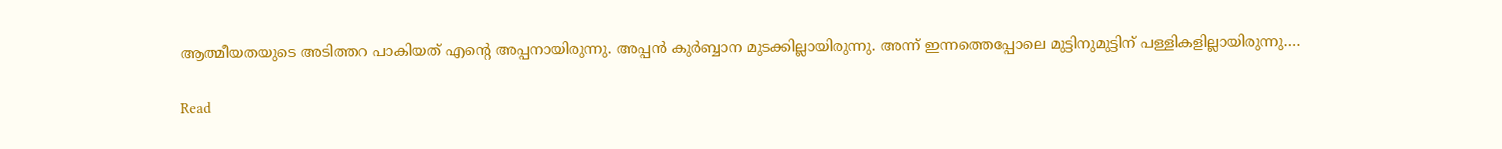ആത്മീയതയുടെ അടിത്തറ പാകിയത് എന്റെ അപ്പനായിരുന്നു. അപ്പന്‍ കുര്‍ബ്ബാന മുടക്കില്ലായിരുന്നു. അന്ന് ഇന്നത്തെപ്പോലെ മുട്ടിനുമുട്ടിന് പള്ളികളില്ലായിരുന്നു.…

Read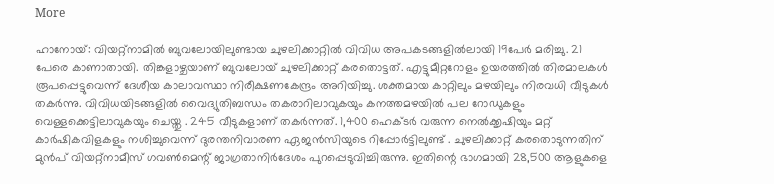More

ഹാനോയ്: വിയറ്റ്നാമിൽ ബുവലോയിലുണ്ടായ ചുഴലിക്കാറ്റിൽ വിവിധ അപകടങ്ങളിൽലായി 19പേർ മരിച്ചു. 21 പേരെ കാണാതായി. തിങ്കളാഴ്ചയാണ് ബുവലോയ് ചുഴലിക്കാറ്റ് കരതൊട്ടത്. എട്ടുമീറ്ററോളം ഉയരത്തിൽ തിരമാലകൾ രൂപപ്പെട്ടുവെന്ന് ദേശീയ കാലാവസ്ഥാ നിരീക്ഷണകേന്ദ്രം അറിയിച്ചു. ശക്തമായ കാറ്റിലും മഴയിലും നിരവധി വീടുകൾ തകർന്നു. വിവിധയിടങ്ങളിൽ വൈദ്യുതിബന്ധം തകരാറിലാവുകയും കനത്തമഴയിൽ പല റോഡുകളും വെള്ളക്കെട്ടിലാവുകയും ചെയ്തു . 245 വീടുകളാണ് തകർന്നത്. 1,400 ഹെക്ടർ വരുന്ന നെൽക്കൃഷിയും മറ്റ് കാർഷികവിളകളും നശിച്ചുവെന്ന് ദുരന്തനിവാരണ ഏജൻസിയുടെ റിപ്പോർട്ടിലുണ്ട് . ചുഴലിക്കാറ്റ് കരതൊടുന്നതിന് മുൻപ് വിയറ്റ്‌നാമീസ് ഗവൺമെന്റ് ജാഗ്രതാനിർദേശം പുറപ്പെടുവിച്ചിരുന്നു. ഇതിന്റെ ഭാഗമായി 28,500 ആളുകളെ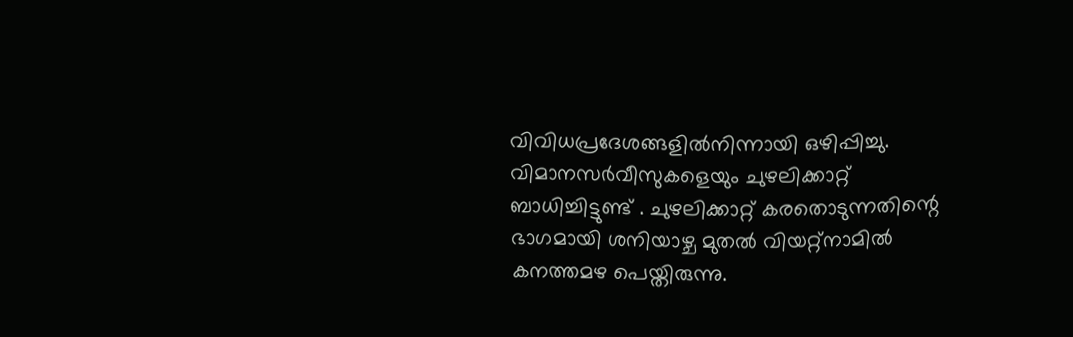വിവിധപ്രദേശങ്ങളിൽനിന്നായി ഒഴിപ്പിച്ചു. വിമാനസർവീസുകളെയും ചുഴലിക്കാറ്റ് ബാധിച്ചിട്ടുണ്ട് . ചുഴലിക്കാറ്റ് കരതൊടുന്നതിന്റെ ഭാഗമായി ശനിയാഴ്ച മുതൽ വിയറ്റ്‌നാമിൽ കനത്തമഴ പെയ്തിരുന്നു.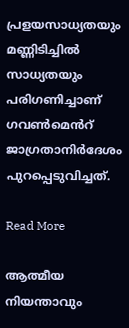പ്രളയസാധ്യതയും മണ്ണിടിച്ചിൽ സാധ്യതയും പരിഗണിച്ചാണ് ഗവൺമെൻറ് ജാഗ്രതാനിർദേശം പുറപ്പെടുവിച്ചത്.

Read More

ആത്മീയ നിയന്താവും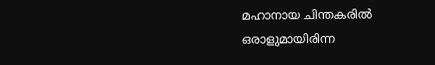മഹാനായ ചിന്തകരിൽ ഒരാളുമായിരിന്ന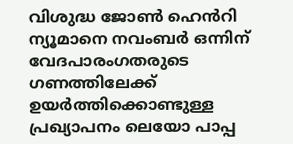വിശുദ്ധ ജോൺ ഹെൻറി ന്യൂമാനെ നവംബര്‍ ഒന്നിന് വേദപാരംഗതരുടെ ഗണത്തിലേക്ക് ഉയര്‍ത്തിക്കൊണ്ടുള്ള പ്രഖ്യാപനം ലെയോ പാപ്പ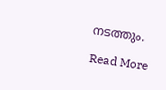നടത്തും.

Read More